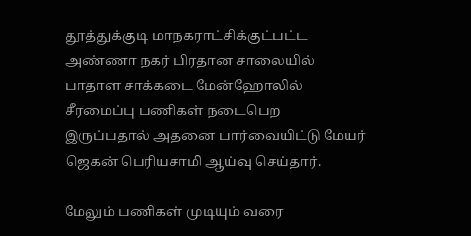தூத்துக்குடி மாநகராட்சிக்குட்பட்ட அண்ணா நகர் பிரதான சாலையில் பாதாள சாக்கடை மேன்ஹோலில் சீரமைப்பு பணிகள் நடைபெற இருப்பதால் அதனை பார்வையிட்டு மேயர் ஜெகன் பெரியசாமி ஆய்வு செய்தார்.

மேலும் பணிகள் முடியும் வரை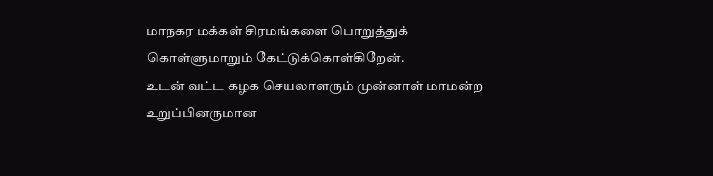மாநகர மக்கள் சிரமங்களை பொறுத்துக் கொள்ளுமாறும் கேட்டுக்கொள்கிறேன்.
உடன் வட்ட கழக செயலாளரும் முன்னாள் மாமன்ற உறுப்பினருமான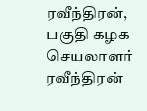ரவீந்திரன், பகுதி கழக செயலாளர் ரவீந்திரன்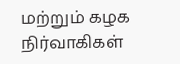மற்றும் கழக நிர்வாகிகள்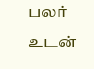பலர் உடன்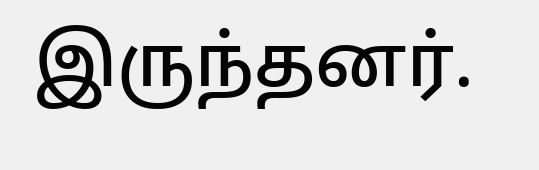இருந்தனர்.